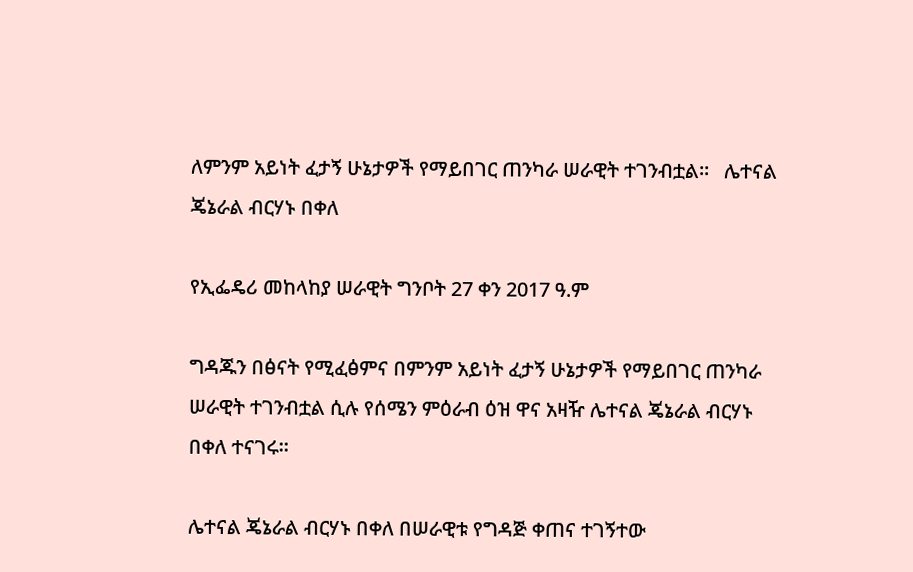ለምንም አይነት ፈታኝ ሁኔታዎች የማይበገር ጠንካራ ሠራዊት ተገንብቷል።   ሌተናል ጄኔራል ብርሃኑ በቀለ

የኢፌዴሪ መከላከያ ሠራዊት ግንቦት 27 ቀን 2017 ዓ.ም

ግዳጁን በፅናት የሚፈፅምና በምንም አይነት ፈታኝ ሁኔታዎች የማይበገር ጠንካራ ሠራዊት ተገንብቷል ሲሉ የሰሜን ምዕራብ ዕዝ ዋና አዛዥ ሌተናል ጄኔራል ብርሃኑ በቀለ ተናገሩ።

ሌተናል ጄኔራል ብርሃኑ በቀለ በሠራዊቱ የግዳጅ ቀጠና ተገኝተው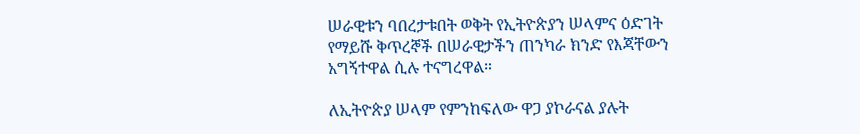ሠራዊቱን ባበረታቱበት ወቅት የኢትዮጵያን ሠላምና ዕድገት የማይሹ ቅጥረኞች በሠራዊታችን ጠንካራ ክንድ የእጃቸውን አግኝተዋል ሲሉ ተናግረዋል።

ለኢትዮጵያ ሠላም የምንከፍለው ዋጋ ያኮራናል ያሉት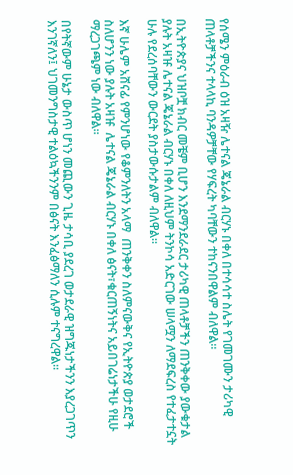የሰሜን ምዕራብ ዕዝ አዛዥ ሌተናል ጄኔራል ብርሃኑ በቀለ በተሳሳተ ስሌት የገመገሙን ታሪካዊ ጠላቶቻችንና ተላላኪ ባንዳዎቻቸው የሃፍረት ካባቸውን ተከናንበዋልም ብለዋል።

በኢትዮጵያና ህዝቦቿ ክብር መቼም ቢሆን እንደማንደራደር ታሪካዊ ጠላቶቻችን ጠንቅቀው ያውቁታል ያሉት አዛዡ ሌተናል ጄኔራል ብርሃኑ በቀለ ለዚህም ትንኮሳ አድርገው ሠላሟን ለማደፍረስ የተፈታተኗት ሁሉ የደረሰባቸውን ውርደት ያስታውሱታልም ብለዋል።

እኛ ሁሌም አሸናፊ የምንሆነው የቆምንለትን አላማ  ጠንቅቀን ስለምናውቅና የኢትዮጵያ ወታደሮች ስለሆንን ነው ያሉት አዛዡ  ሌተናል ጄኔራል ብርሃኑ በቀለ ፅናት፣ቁርጠኝነትና አይበገሬነታችሁ የዚሁ ማረጋገጫም ነው ብለዋል።

በየትኛውም ሁኔታ ውስጥ ሆነን መጪውን ጊዜ ታሳቢ ያደረገ ወታደራዊ ዝግጁነታችንን እያረጋገጥን እንገኛለን፤ ህገመንግስታዊ ተልዕኳችንንም በፅናት እንፈፅማለን ሲሉም ተናግረዋል።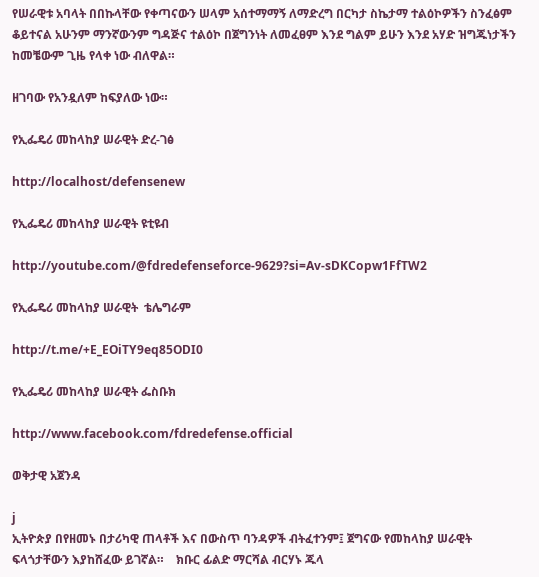የሠራዊቱ አባላት በበኩላቸው የቀጣናውን ሠላም አሰተማማኝ ለማድረግ በርካታ ስኬታማ ተልዕኮዎችን ስንፈፅም ቆይተናል አሁንም ማንኛውንም ግዳጅና ተልዕኮ በጀግንነት ለመፈፀም እንደ ግልም ይሁን እንደ አሃድ ዝግጁነታችን ከመቼውም ጊዜ የላቀ ነው ብለዋል።

ዘገባው የአንዷለም ከፍያለው ነው።

የኢፌዴሪ መከላከያ ሠራዊት ድረ-ገፅ

http://localhost/defensenew

የኢፌዴሪ መከላከያ ሠራዊት ዩቲዩብ

http://youtube.com/@fdredefenseforce-9629?si=Av-sDKCopw1FfTW2

የኢፌዴሪ መከላከያ ሠራዊት  ቴሌግራም

http://t.me/+E_EOiTY9eq85ODI0

የኢፌዴሪ መከላከያ ሠራዊት ፌስቡክ

http://www.facebook.com/fdredefense.official

ወቅታዊ አጀንዳ

j
ኢትዮጵያ በየዘመኑ በታሪካዊ ጠላቶች እና በውስጥ ባንዳዎች ብትፈተንም፤ ጀግናው የመከላከያ ሠራዊት ፍላጎታቸውን እያከሸፈው ይገኛል።    ክቡር ፊልድ ማርሻል ብርሃኑ ጁላ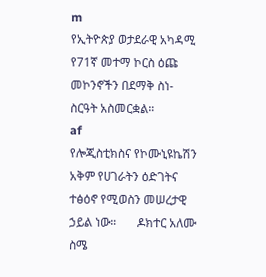m
የኢትዮጵያ ወታደራዊ አካዳሚ የ71ኛ መተማ ኮርስ ዕጩ መኮንኖችን በደማቅ ስነ-ስርዓት አስመርቋል።
af
የሎጂስቲክስና የኮሙኒዩኬሽን አቅም የሀገራትን ዕድገትና ተፅዕኖ የሚወስን መሠረታዊ ኃይል ነው።       ዶክተር አለሙ ስሜ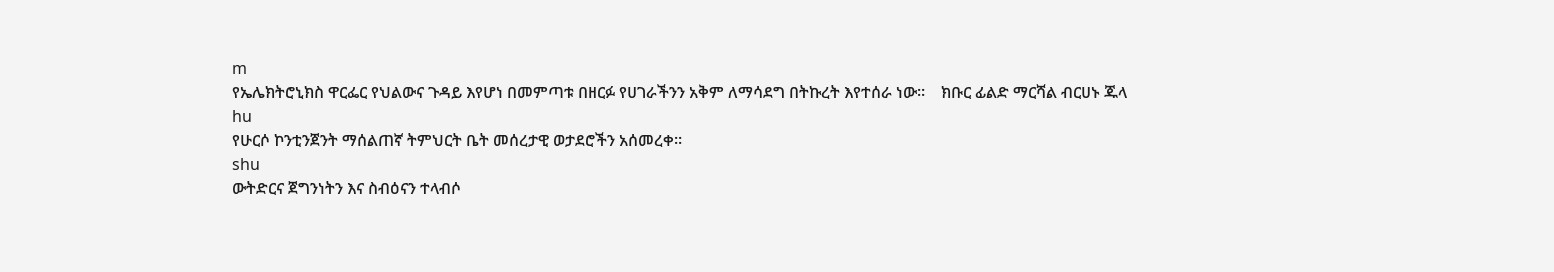m
የኤሌክትሮኒክስ ዋርፌር የህልውና ጉዳይ እየሆነ በመምጣቱ በዘርፉ የሀገራችንን አቅም ለማሳደግ በትኩረት እየተሰራ ነው።    ክቡር ፊልድ ማርሻል ብርሀኑ ጁላ
hu
የሁርሶ ኮንቲንጀንት ማሰልጠኛ ትምህርት ቤት መሰረታዊ ወታደሮችን አሰመረቀ።
shu
ውትድርና ጀግንነትን እና ስብዕናን ተላብሶ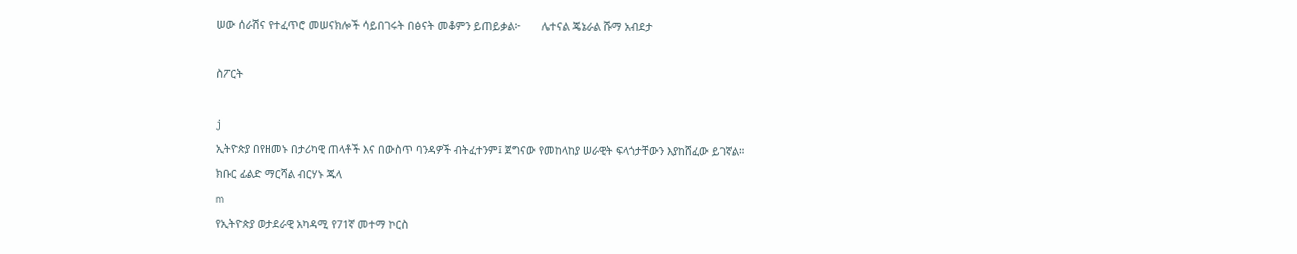ሠው ሰራሽና የተፈጥሮ መሠናክሎች ሳይበገሩት በፅናት መቆምን ይጠይቃል፦       ሌተናል ጄኔራል ሹማ አብደታ

ስፖርት

j
ኢትዮጵያ በየዘመኑ በታሪካዊ ጠላቶች እና በውስጥ ባንዳዎች ብትፈተንም፤ ጀግናው የመከላከያ ሠራዊት ፍላጎታቸውን እያከሸፈው ይገኛል።    ክቡር ፊልድ ማርሻል ብርሃኑ ጁላ
m
የኢትዮጵያ ወታደራዊ አካዳሚ የ71ኛ መተማ ኮርስ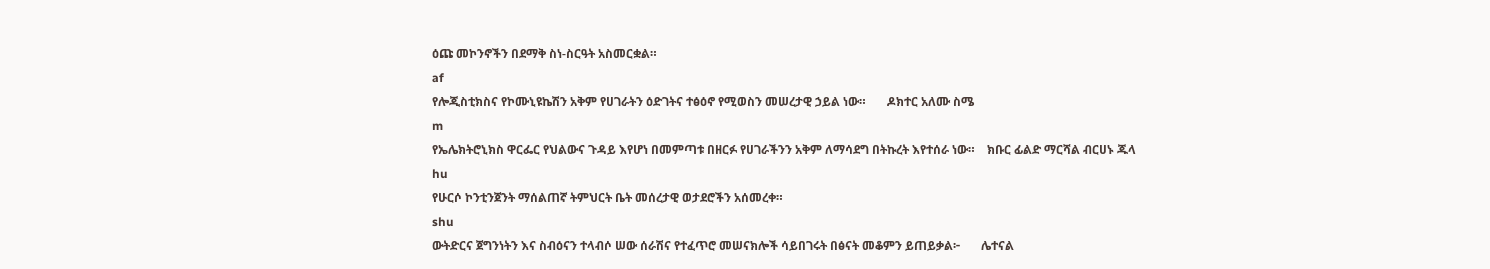ዕጩ መኮንኖችን በደማቅ ስነ-ስርዓት አስመርቋል።
af
የሎጂስቲክስና የኮሙኒዩኬሽን አቅም የሀገራትን ዕድገትና ተፅዕኖ የሚወስን መሠረታዊ ኃይል ነው።       ዶክተር አለሙ ስሜ
m
የኤሌክትሮኒክስ ዋርፌር የህልውና ጉዳይ እየሆነ በመምጣቱ በዘርፉ የሀገራችንን አቅም ለማሳደግ በትኩረት እየተሰራ ነው።    ክቡር ፊልድ ማርሻል ብርሀኑ ጁላ
hu
የሁርሶ ኮንቲንጀንት ማሰልጠኛ ትምህርት ቤት መሰረታዊ ወታደሮችን አሰመረቀ።
shu
ውትድርና ጀግንነትን እና ስብዕናን ተላብሶ ሠው ሰራሽና የተፈጥሮ መሠናክሎች ሳይበገሩት በፅናት መቆምን ይጠይቃል፦       ሌተናል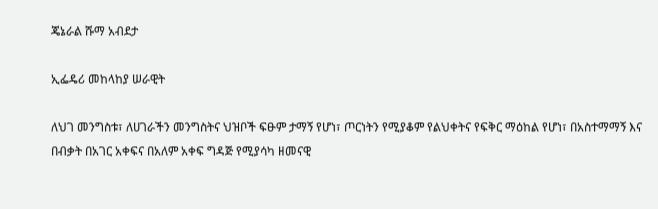ጄኔራል ሹማ አብደታ

ኢፌዴሪ መከላከያ ሠራዊት

ለህገ መንግስቱ፣ ለሀገራችን መንግስትና ህዝቦች ፍፁም ታማኝ የሆነ፣ ጦርነትን የሚያቆም የልህቀትና የፍቅር ማዕከል የሆነ፣ በአስተማማኝ እና በብቃት በአገር አቀፍና በአለም አቀፍ ግዳጅ የሚያሳካ ዘመናዊ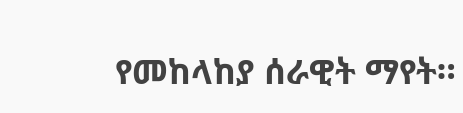የመከላከያ ሰራዊት ማየት።